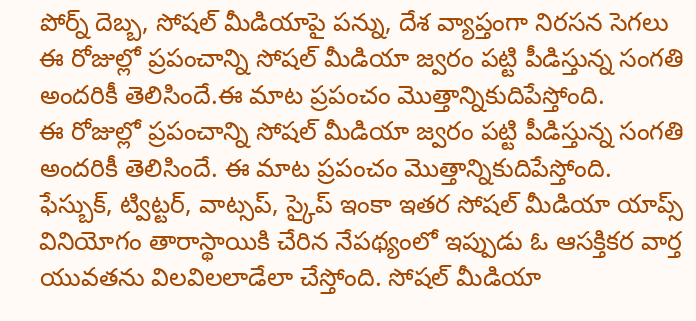పోర్న్ దెబ్బ, సోషల్ మీడియాపై పన్ను, దేశ వ్యాప్తంగా నిరసన సెగలు
ఈ రోజుల్లో ప్రపంచాన్ని సోషల్ మీడియా జ్వరం పట్టి పీడిస్తున్న సంగతి అందరికీ తెలిసిందే.ఈ మాట ప్రపంచం మొత్తాన్నికుదిపేస్తోంది.
ఈ రోజుల్లో ప్రపంచాన్ని సోషల్ మీడియా జ్వరం పట్టి పీడిస్తున్న సంగతి అందరికీ తెలిసిందే. ఈ మాట ప్రపంచం మొత్తాన్నికుదిపేస్తోంది. ఫేస్బుక్, ట్విట్టర్, వాట్సప్, స్కైప్ ఇంకా ఇతర సోషల్ మీడియా యాప్స్ వినియోగం తారాస్థాయికి చేరిన నేపథ్యంలో ఇప్పుడు ఓ ఆసక్తికర వార్త యువతను విలవిలలాడేలా చేస్తోంది. సోషల్ మీడియా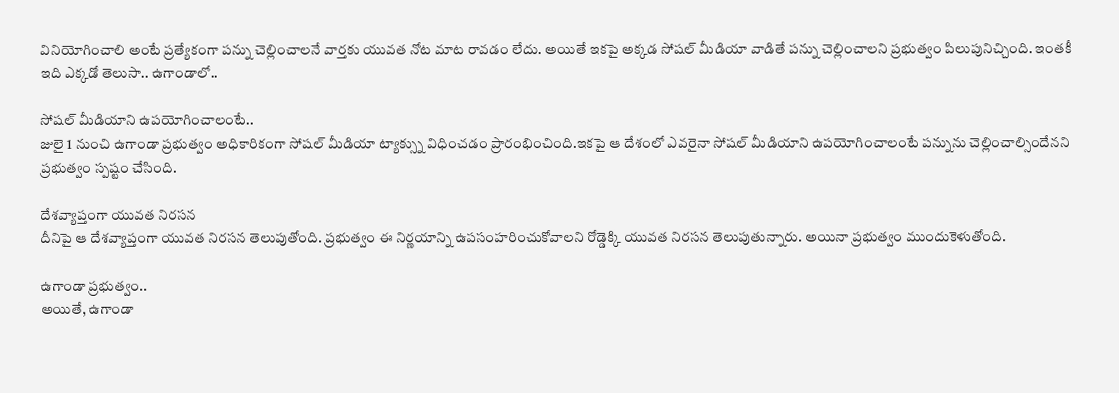వినియోగించాలి అంటే ప్రత్యేకంగా పన్ను చెల్లించాలనే వార్తకు యువత నోట మాట రావడం లేదు. అయితే ఇకపై అక్కడ సోషల్ మీడియా వాడితే పన్ను చెల్లించాలని ప్రభుత్వం పిలుపునిచ్చింది. ఇంతకీ ఇది ఎక్కడో తెలుసా.. ఉగాండాలో..

సోషల్ మీడియాని ఉపయోగించాలంటే..
జులై 1 నుంచి ఉగాండా ప్రభుత్వం అధికారికంగా సోషల్ మీడియా ట్యాక్స్ను విధించడం ప్రారంభించింది.ఇకపై ఆ దేశంలో ఎవరైనా సోషల్ మీడియాని ఉపయోగించాలంటే పన్నును చెల్లించాల్సిందేనని ప్రభుత్వం స్పష్టం చేసింది.

దేశవ్యాప్తంగా యువత నిరసన
దీనిపై ఆ దేశవ్యాప్తంగా యువత నిరసన తెలుపుతోంది. ప్రభుత్వం ఈ నిర్ణయాన్ని ఉపసంహరించుకోవాలని రోడ్డెక్కి యువత నిరసన తెలుపుతున్నారు. అయినా ప్రభుత్వం ముందుకెళుతోంది.

ఉగాండా ప్రభుత్వం..
అయితే, ఉగాండా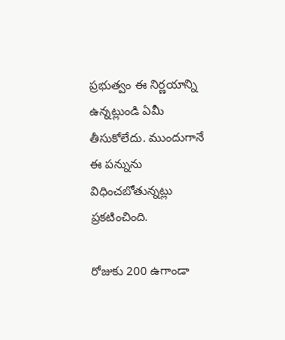ప్రభుత్వం ఈ నిర్ణయాన్ని ఉన్నట్లుండి ఏమీ తీసుకోలేదు. ముందుగానే ఈ పన్నును విధించబోతున్నట్లు ప్రకటించింది.

రోజుకు 200 ఉగాండా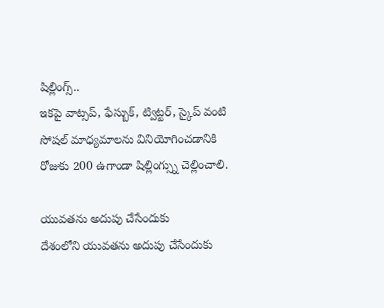షిల్లింగ్స్..
ఇకపై వాట్సప్, ఫేస్బుక్, ట్విట్టర్, స్కైప్ వంటి సోషల్ మాధ్యమాలను వినియోగించడానికి రోజుకు 200 ఉగాండా షిల్లింగ్స్ను చెల్లించాలి.

యువతను అదుపు చేసేందుకు
దేశంలోని యువతను అదుపు చేసేందుకు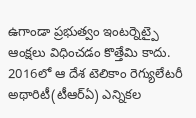ఉగాండా ప్రభుత్వం ఇంటర్నెట్పై ఆంక్షలు విధించడం కొత్తేమి కాదు. 2016లో ఆ దేశ టెలికాం రెగ్యులేటరీ అథారిటీ(టీఆర్ఏ) ఎన్నికల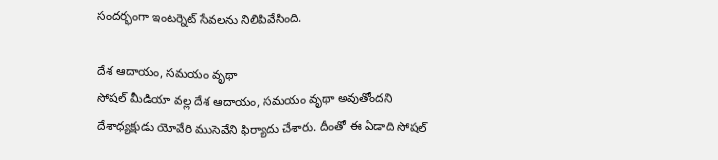సందర్భంగా ఇంటర్నెట్ సేవలను నిలిపివేసింది.

దేశ ఆదాయం, సమయం వృథా
సోషల్ మీడియా వల్ల దేశ ఆదాయం, సమయం వృథా అవుతోందని దేశాధ్యక్షుడు యోవేరి ముసెవేని ఫిర్యాదు చేశారు. దీంతో ఈ ఏడాది సోషల్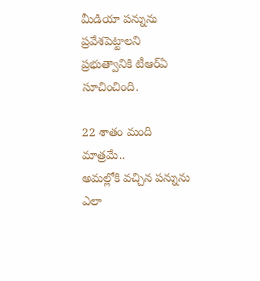మీడియా పన్నును ప్రవేశపెట్టాలని ప్రభుత్వానికి టీఆర్ఏ సూచించింది.

22 శాతం మంది మాత్రమే..
అమల్లోకి వచ్చిన పన్నును ఎలా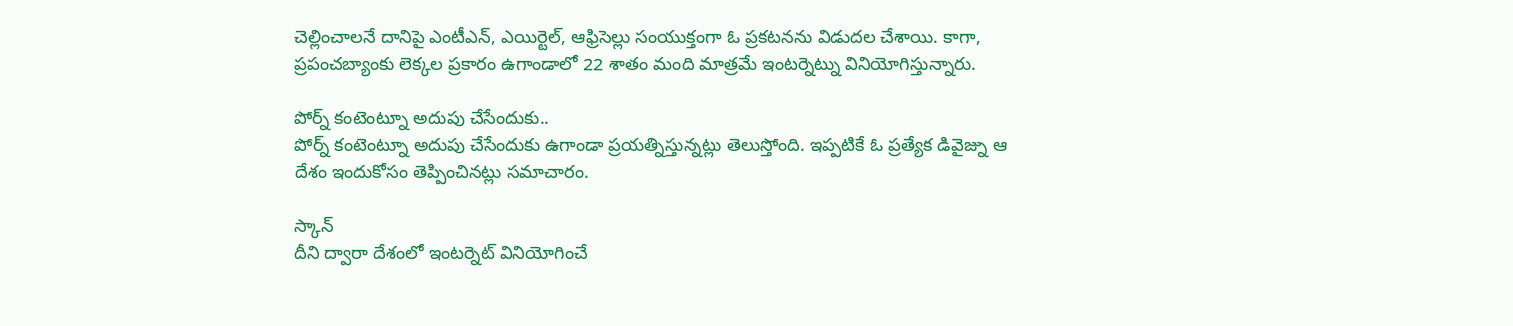చెల్లించాలనే దానిపై ఎంటీఎన్, ఎయిర్టెల్, ఆఫ్రిసెల్లు సంయుక్తంగా ఓ ప్రకటనను విడుదల చేశాయి. కాగా, ప్రపంచబ్యాంకు లెక్కల ప్రకారం ఉగాండాలో 22 శాతం మంది మాత్రమే ఇంటర్నెట్ను వినియోగిస్తున్నారు.

పోర్న్ కంటెంట్నూ అదుపు చేసేందుకు..
పోర్న్ కంటెంట్నూ అదుపు చేసేందుకు ఉగాండా ప్రయత్నిస్తున్నట్లు తెలుస్తోంది. ఇప్పటికే ఓ ప్రత్యేక డివైజ్ను ఆ దేశం ఇందుకోసం తెప్పించినట్లు సమాచారం.

స్కాన్
దీని ద్వారా దేశంలో ఇంటర్నెట్ వినియోగించే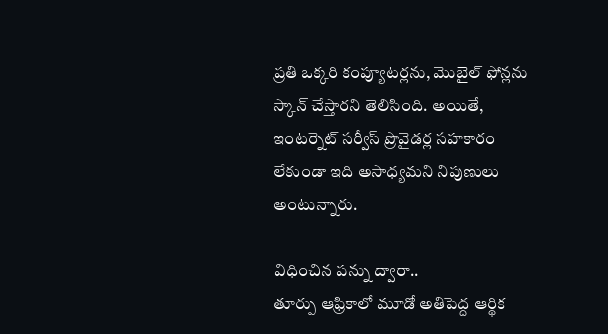ప్రతి ఒక్కరి కంప్యూటర్లను, మొబైల్ ఫోన్లను స్కాన్ చేస్తారని తెలిసింది. అయితే, ఇంటర్నెట్ సర్వీస్ ప్రొవైడర్ల సహకారం లేకుండా ఇది అసాధ్యమని నిపుణులు అంటున్నారు.

విధించిన పన్ను ద్వారా..
తూర్పు ఆఫ్రికాలో మూడో అతిపెద్ద ఆర్థిక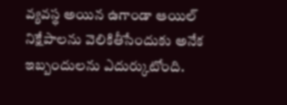వ్యవస్థ అయిన ఉగాండా ఆయిల్ నిక్షేపాలను వెలికితీసేందుకు అనేక ఇబ్బందులను ఎదుర్కుటోంది.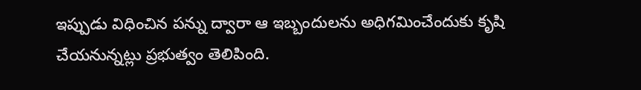ఇప్పుడు విధించిన పన్ను ద్వారా ఆ ఇబ్బందులను అధిగమించేందుకు కృషి చేయనున్నట్లు ప్రభుత్వం తెలిపింది.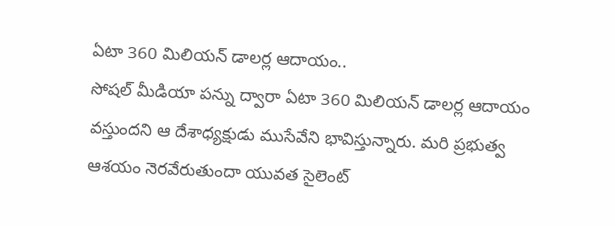ఏటా 360 మిలియన్ డాలర్ల ఆదాయం..
సోషల్ మీడియా పన్ను ద్వారా ఏటా 360 మిలియన్ డాలర్ల ఆదాయం వస్తుందని ఆ దేశాధ్యక్షుడు ముసేవేని భావిస్తున్నారు. మరి ప్రభుత్వ ఆశయం నెరవేరుతుందా యువత సైలెంట్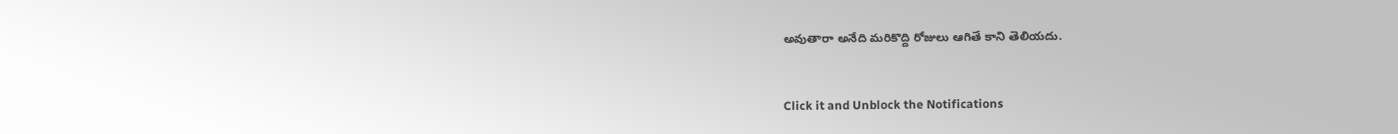అవుతారా అనేది మరికొద్ది రోజులు ఆగితే కాని తెలియదు.


Click it and Unblock the Notifications